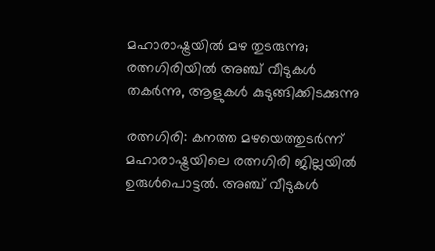മഹാരാഷ്ട്രയിൽ മഴ തുടരുന്നു; രത്നഗിരിയിൽ അഞ്ച് വീടുകൾ തകർന്നു, ആളുകൾ കുടുങ്ങിക്കിടക്കുന്നു

രത്നഗിരി: കനത്ത മഴയെത്തുടർന്ന് മഹാരാഷ്ട്രയിലെ രത്നഗിരി ജില്ലയിൽ ഉരുൾപൊട്ടൽ. അഞ്ച് വീടുകൾ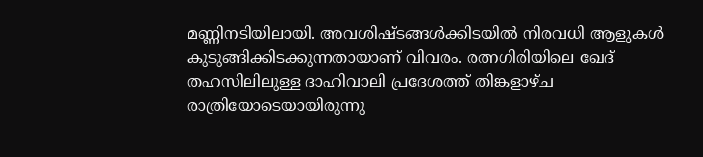മണ്ണിനടിയിലായി. അവശിഷ്ടങ്ങൾക്കിടയിൽ നിരവധി ആളുകൾ കുടുങ്ങിക്കിടക്കുന്നതായാണ് വിവരം. രത്നഗിരിയിലെ ഖേദ് തഹസിലിലുള്ള ദാഹിവാലി പ്രദേശത്ത് തിങ്കളാഴ്ച രാത്രിയോടെയായിരുന്നു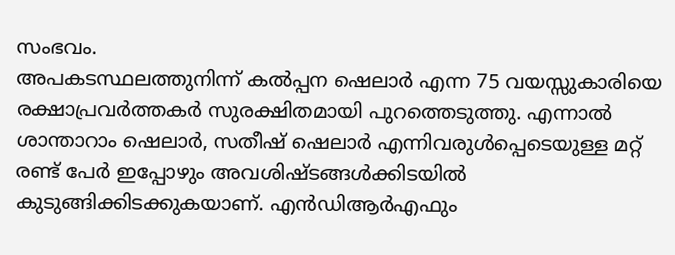സംഭവം.
അപകടസ്ഥലത്തുനിന്ന് കൽപ്പന ഷെലാർ എന്ന 75 വയസ്സുകാരിയെ രക്ഷാപ്രവർത്തകർ സുരക്ഷിതമായി പുറത്തെടുത്തു. എന്നാൽ ശാന്താറാം ഷെലാർ, സതീഷ് ഷെലാർ എന്നിവരുൾപ്പെടെയുള്ള മറ്റ് രണ്ട് പേർ ഇപ്പോഴും അവശിഷ്ടങ്ങൾക്കിടയിൽ കുടുങ്ങിക്കിടക്കുകയാണ്. എൻഡിആർഎഫും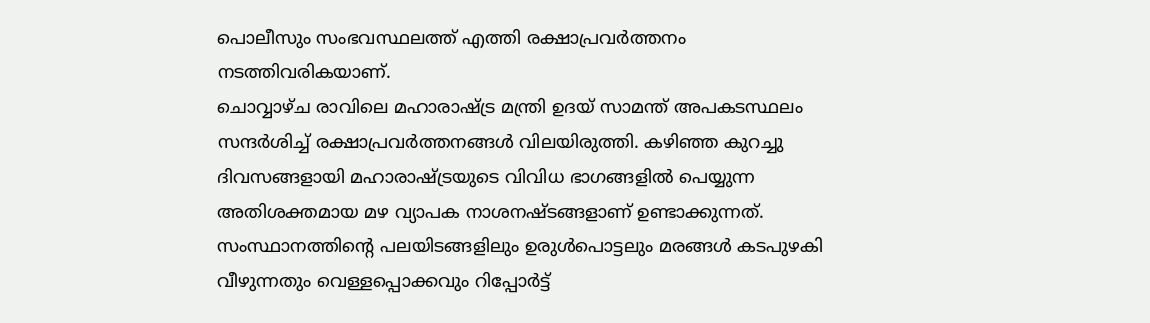പൊലീസും സംഭവസ്ഥലത്ത് എത്തി രക്ഷാപ്രവർത്തനം നടത്തിവരികയാണ്.
ചൊവ്വാഴ്ച രാവിലെ മഹാരാഷ്ട്ര മന്ത്രി ഉദയ് സാമന്ത് അപകടസ്ഥലം സന്ദർശിച്ച് രക്ഷാപ്രവർത്തനങ്ങൾ വിലയിരുത്തി. കഴിഞ്ഞ കുറച്ചു ദിവസങ്ങളായി മഹാരാഷ്ട്രയുടെ വിവിധ ഭാഗങ്ങളിൽ പെയ്യുന്ന അതിശക്തമായ മഴ വ്യാപക നാശനഷ്ടങ്ങളാണ് ഉണ്ടാക്കുന്നത്. സംസ്ഥാനത്തിന്റെ പലയിടങ്ങളിലും ഉരുൾപൊട്ടലും മരങ്ങൾ കടപുഴകി വീഴുന്നതും വെള്ളപ്പൊക്കവും റിപ്പോർട്ട്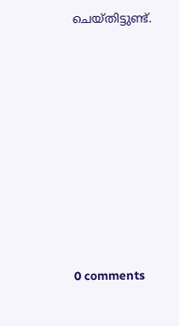ചെയ്തിട്ടുണ്ട്.










0 comments